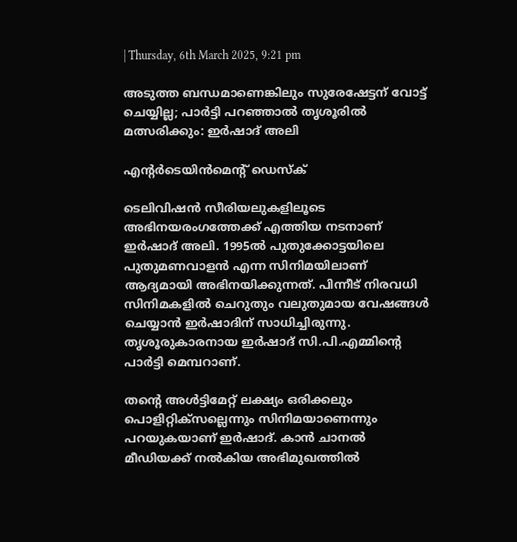| Thursday, 6th March 2025, 9:21 pm

അടുത്ത ബന്ധമാണെങ്കിലും സുരേഷേട്ടന് വോട്ട് ചെയ്യില്ല; പാര്‍ട്ടി പറഞ്ഞാല്‍ തൃശൂരില്‍ മത്സരിക്കും: ഇര്‍ഷാദ് അലി

എന്റര്‍ടെയിന്‍മെന്റ് ഡെസ്‌ക്

ടെലിവിഷന്‍ സീരിയലുകളിലൂടെ അഭിനയരംഗത്തേക്ക് എത്തിയ നടനാണ് ഇര്‍ഷാദ് അലി. 1995ല്‍ പുതുക്കോട്ടയിലെ പുതുമണവാളന്‍ എന്ന സിനിമയിലാണ് ആദ്യമായി അഭിനയിക്കുന്നത്. പിന്നീട് നിരവധി സിനിമകളില്‍ ചെറുതും വലുതുമായ വേഷങ്ങള്‍ ചെയ്യാന്‍ ഇര്‍ഷാദിന് സാധിച്ചിരുന്നു. തൃശൂരുകാരനായ ഇര്‍ഷാദ് സി.പി.എമ്മിന്റെ പാര്‍ട്ടി മെമ്പറാണ്.

തന്റെ അള്‍ട്ടിമേറ്റ് ലക്ഷ്യം ഒരിക്കലും പൊളിറ്റിക്‌സല്ലെന്നും സിനിമയാണെന്നും പറയുകയാണ് ഇര്‍ഷാദ്. കാന്‍ ചാനല്‍ മീഡിയക്ക് നല്‍കിയ അഭിമുഖത്തില്‍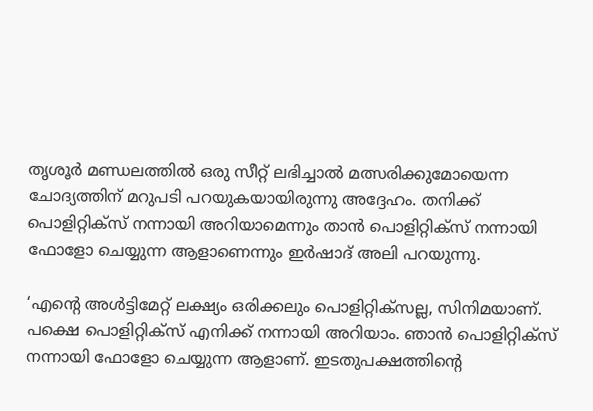തൃശൂര്‍ മണ്ഡലത്തില്‍ ഒരു സീറ്റ് ലഭിച്ചാല്‍ മത്സരിക്കുമോയെന്ന ചോദ്യത്തിന് മറുപടി പറയുകയായിരുന്നു അദ്ദേഹം. തനിക്ക് പൊളിറ്റിക്‌സ് നന്നായി അറിയാമെന്നും താന്‍ പൊളിറ്റിക്‌സ് നന്നായി ഫോളോ ചെയ്യുന്ന ആളാണെന്നും ഇര്‍ഷാദ് അലി പറയുന്നു.

‘എന്റെ അള്‍ട്ടിമേറ്റ് ലക്ഷ്യം ഒരിക്കലും പൊളിറ്റിക്‌സല്ല, സിനിമയാണ്. പക്ഷെ പൊളിറ്റിക്‌സ് എനിക്ക് നന്നായി അറിയാം. ഞാന്‍ പൊളിറ്റിക്‌സ് നന്നായി ഫോളോ ചെയ്യുന്ന ആളാണ്. ഇടതുപക്ഷത്തിന്റെ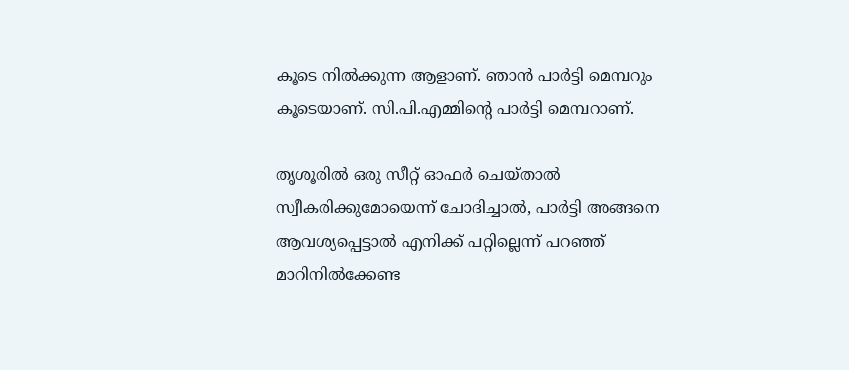കൂടെ നില്‍ക്കുന്ന ആളാണ്. ഞാന്‍ പാര്‍ട്ടി മെമ്പറും കൂടെയാണ്. സി.പി.എമ്മിന്റെ പാര്‍ട്ടി മെമ്പറാണ്.

തൃശൂരില്‍ ഒരു സീറ്റ് ഓഫര്‍ ചെയ്താല്‍ സ്വീകരിക്കുമോയെന്ന് ചോദിച്ചാല്‍, പാര്‍ട്ടി അങ്ങനെ ആവശ്യപ്പെട്ടാല്‍ എനിക്ക് പറ്റില്ലെന്ന് പറഞ്ഞ് മാറിനില്‍ക്കേണ്ട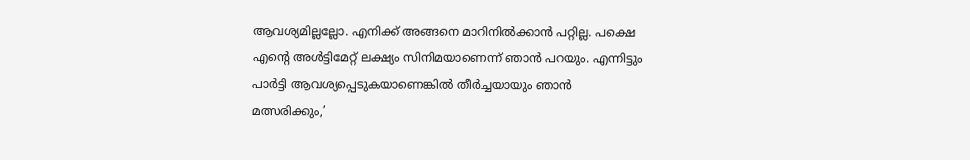ആവശ്യമില്ലല്ലോ. എനിക്ക് അങ്ങനെ മാറിനില്‍ക്കാന്‍ പറ്റില്ല. പക്ഷെ എന്റെ അള്‍ട്ടിമേറ്റ് ലക്ഷ്യം സിനിമയാണെന്ന് ഞാന്‍ പറയും. എന്നിട്ടും പാര്‍ട്ടി ആവശ്യപ്പെടുകയാണെങ്കില്‍ തീര്‍ച്ചയായും ഞാന്‍ മത്സരിക്കും,’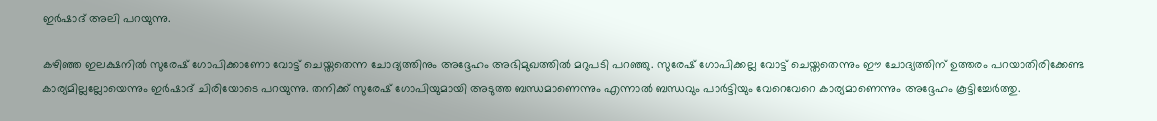ഇര്‍ഷാദ് അലി പറയുന്നു.

കഴിഞ്ഞ ഇലക്ഷനില്‍ സുരേഷ് ഗോപിക്കാണോ വോട്ട് ചെയ്തതെന്ന ചോദ്യത്തിനും അദ്ദേഹം അഭിമുഖത്തില്‍ മറുപടി പറഞ്ഞു. സുരേഷ് ഗോപിക്കല്ല വോട്ട് ചെയ്തതെന്നും ഈ ചോദ്യത്തിന് ഉത്തരം പറയാതിരിക്കേണ്ട കാര്യമില്ലല്ലോയെന്നും ഇര്‍ഷാദ് ചിരിയോടെ പറയുന്നു. തനിക്ക് സുരേഷ് ഗോപിയുമായി അടുത്ത ബന്ധമാണെന്നും എന്നാല്‍ ബന്ധവും പാര്‍ട്ടിയും വേറെവേറെ കാര്യമാണെന്നും അദ്ദേഹം കൂട്ടിച്ചേര്‍ത്തു.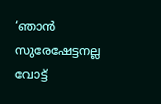‘ഞാന്‍ സുരേഷേട്ടനല്ല വോട്ട്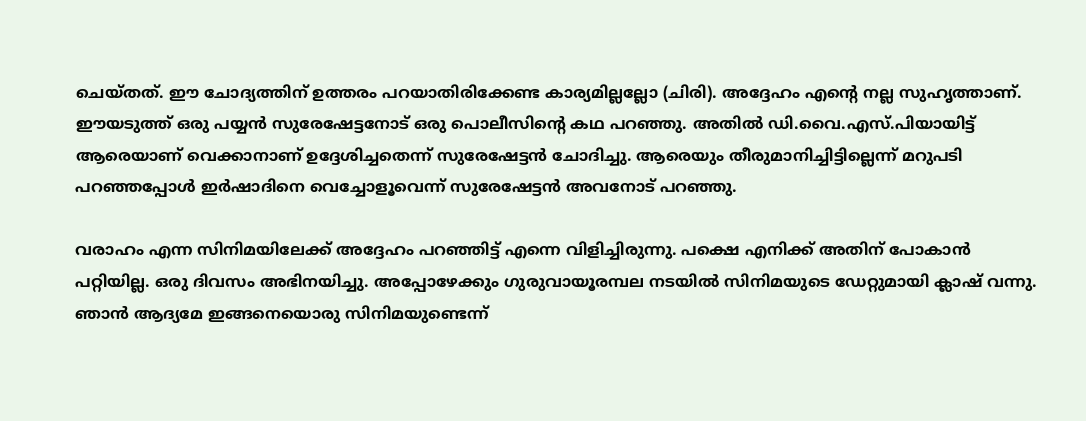ചെയ്തത്. ഈ ചോദ്യത്തിന് ഉത്തരം പറയാതിരിക്കേണ്ട കാര്യമില്ലല്ലോ (ചിരി). അദ്ദേഹം എന്റെ നല്ല സുഹൃത്താണ്. ഈയടുത്ത് ഒരു പയ്യന്‍ സുരേഷേട്ടനോട് ഒരു പൊലീസിന്റെ കഥ പറഞ്ഞു. അതില്‍ ഡി.വൈ.എസ്.പിയായിട്ട് ആരെയാണ് വെക്കാനാണ് ഉദ്ദേശിച്ചതെന്ന് സുരേഷേട്ടന്‍ ചോദിച്ചു. ആരെയും തീരുമാനിച്ചിട്ടില്ലെന്ന് മറുപടി പറഞ്ഞപ്പോള്‍ ഇര്‍ഷാദിനെ വെച്ചോളൂവെന്ന് സുരേഷേട്ടന്‍ അവനോട് പറഞ്ഞു.

വരാഹം എന്ന സിനിമയിലേക്ക് അദ്ദേഹം പറഞ്ഞിട്ട് എന്നെ വിളിച്ചിരുന്നു. പക്ഷെ എനിക്ക് അതിന് പോകാന്‍ പറ്റിയില്ല. ഒരു ദിവസം അഭിനയിച്ചു. അപ്പോഴേക്കും ഗുരുവായൂരമ്പല നടയില്‍ സിനിമയുടെ ഡേറ്റുമായി ക്ലാഷ് വന്നു. ഞാന്‍ ആദ്യമേ ഇങ്ങനെയൊരു സിനിമയുണ്ടെന്ന്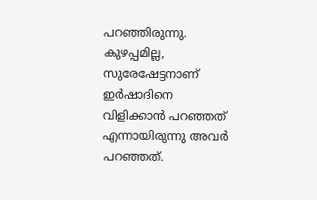പറഞ്ഞിരുന്നു. കുഴപ്പമില്ല, സുരേഷേട്ടനാണ് ഇര്‍ഷാദിനെ വിളിക്കാന്‍ പറഞ്ഞത് എന്നായിരുന്നു അവര്‍ പറഞ്ഞത്.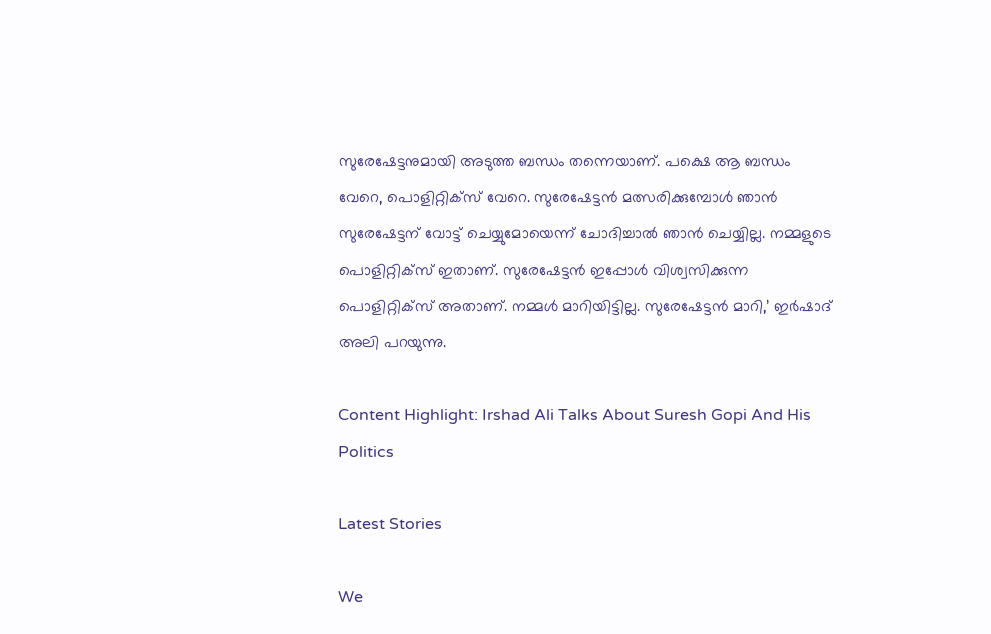സുരേഷേട്ടനുമായി അടുത്ത ബന്ധം തന്നെയാണ്. പക്ഷെ ആ ബന്ധം വേറെ, പൊളിറ്റിക്‌സ് വേറെ. സുരേഷേട്ടന്‍ മത്സരിക്കുമ്പോള്‍ ഞാന്‍ സുരേഷേട്ടന് വോട്ട് ചെയ്യുമോയെന്ന് ചോദിച്ചാല്‍ ഞാന്‍ ചെയ്യില്ല. നമ്മളുടെ പൊളിറ്റിക്‌സ് ഇതാണ്. സുരേഷേട്ടന്‍ ഇപ്പോള്‍ വിശ്വസിക്കുന്ന പൊളിറ്റിക്‌സ് അതാണ്. നമ്മള്‍ മാറിയിട്ടില്ല. സുരേഷേട്ടന്‍ മാറി,’ ഇര്‍ഷാദ് അലി പറയുന്നു.

Content Highlight: Irshad Ali Talks About Suresh Gopi And His Politics

Latest Stories

We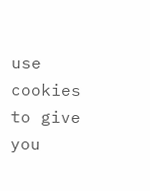use cookies to give you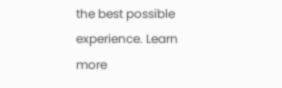the best possible experience. Learn more